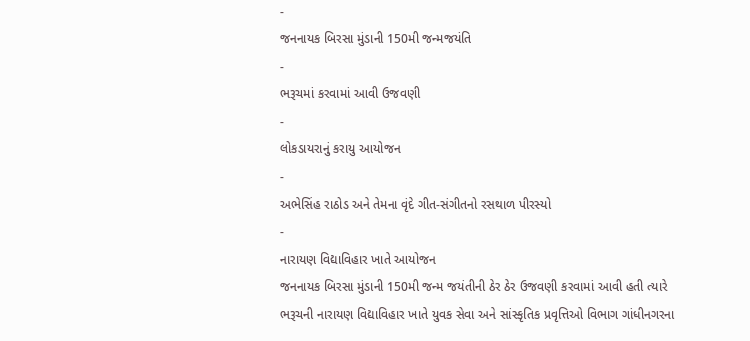-
જનનાયક બિરસા મુંડાની 150મી જન્મજયંતિ
-
ભરૂચમાં કરવામાં આવી ઉજવણી
-
લોકડાયરાનું કરાયુ આયોજન
-
અભેસિંહ રાઠોડ અને તેમના વૃંદે ગીત-સંગીતનો રસથાળ પીરસ્યો
-
નારાયણ વિદ્યાવિહાર ખાતે આયોજન
જનનાયક બિરસા મુંડાની 150મી જન્મ જયંતીની ઠેર ઠેર ઉજવણી કરવામાં આવી હતી ત્યારે ભરૂચની નારાયણ વિદ્યાવિહાર ખાતે યુવક સેવા અને સાંસ્કૃતિક પ્રવૃત્તિઓ વિભાગ ગાંધીનગરના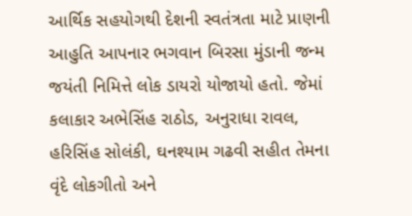આર્થિક સહયોગથી દેશની સ્વતંત્રતા માટે પ્રાણની આહુતિ આપનાર ભગવાન બિરસા મુંડાની જન્મ જયંતી નિમિત્તે લોક ડાયરો યોજાયો હતો. જેમાં કલાકાર અભેસિંહ રાઠોડ, અનુરાધા રાવલ, હરિસિંહ સોલંકી, ઘનશ્યામ ગઢવી સહીત તેમના વૃંદે લોકગીતો અને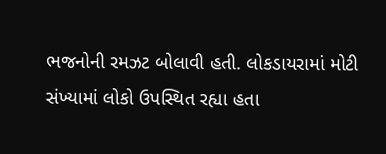ભજનોની રમઝટ બોલાવી હતી. લોકડાયરામાં મોટી સંખ્યામાં લોકો ઉપસ્થિત રહ્યા હતા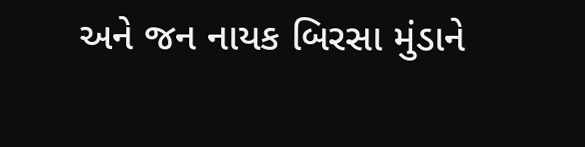અને જન નાયક બિરસા મુંડાને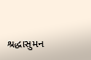શ્રદ્ધાસુમન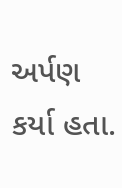અર્પણ કર્યા હતા.